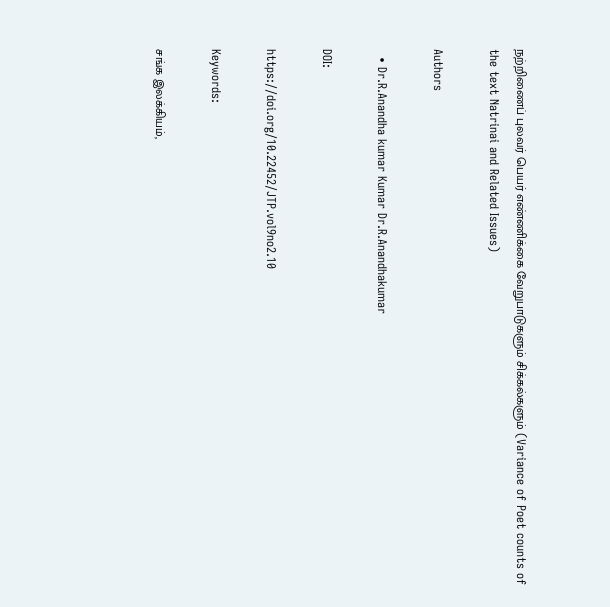நற்றிணைப் புலவர் பெயர் எண்ணிக்கை வேறுபாடுகளும் சிக்கல்களும் (Variance of Poet counts of the text Natrinai and Related Issues)

Authors

  • Dr.R.Anandha kumar Kumar Dr.R.Anandhakumar

DOI:

https://doi.org/10.22452/JTP.vol9no2.10

Keywords:

சங்க இலக்கியம்,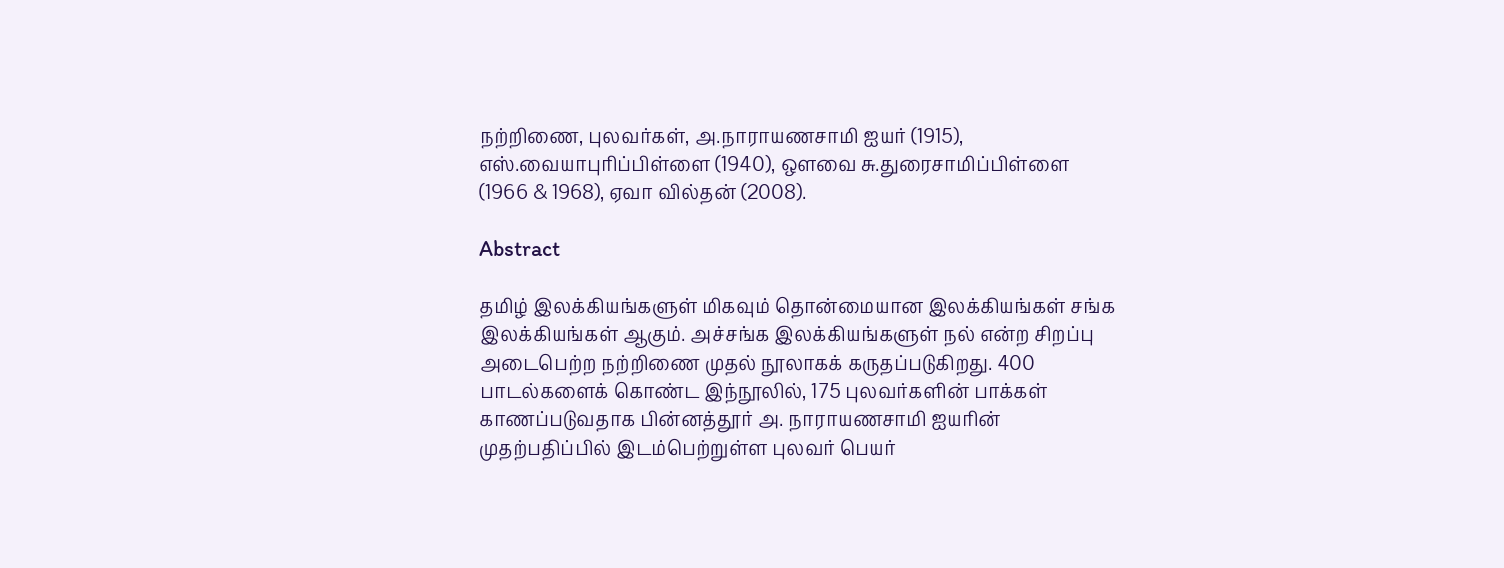நற்றிணை, புலவர்கள், அ.நாராயணசாமி ஐயர் (1915), எஸ்.வையாபுரிப்பிள்ளை (1940), ஒளவை சு.துரைசாமிப்பிள்ளை (1966 & 1968), ஏவா வில்தன் (2008).

Abstract

தமிழ் இலக்கியங்களுள் மிகவும் தொன்மையான இலக்கியங்கள் சங்க இலக்கியங்கள் ஆகும். அச்சங்க இலக்கியங்களுள் நல் என்ற சிறப்பு அடைபெற்ற நற்றிணை முதல் நூலாகக் கருதப்படுகிறது. 400 பாடல்களைக் கொண்ட இந்நூலில், 175 புலவர்களின் பாக்கள் காணப்படுவதாக பின்னத்தூர் அ. நாராயணசாமி ஐயரின் முதற்பதிப்பில் இடம்பெற்றுள்ள புலவர் பெயர்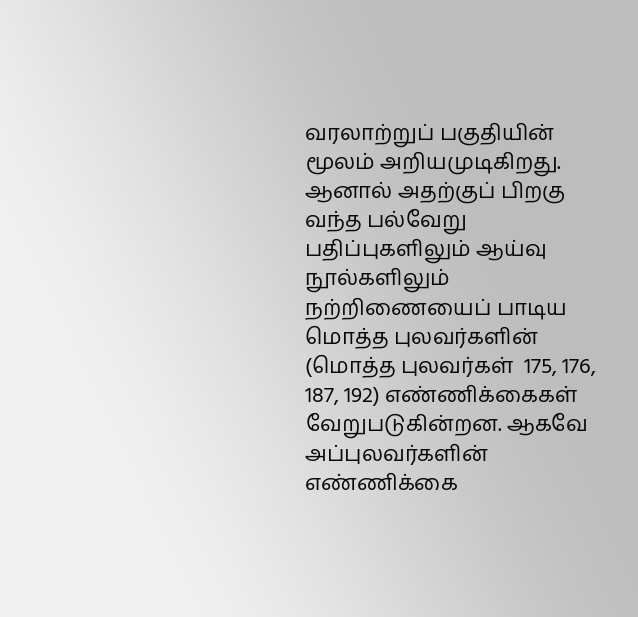வரலாற்றுப் பகுதியின் மூலம் அறியமுடிகிறது. ஆனால் அதற்குப் பிறகு வந்த பல்வேறு பதிப்புகளிலும் ஆய்வு நூல்களிலும் நற்றிணையைப் பாடிய மொத்த புலவர்களின் (மொத்த புலவர்கள்  175, 176, 187, 192) எண்ணிக்கைகள் வேறுபடுகின்றன. ஆகவே அப்புலவர்களின் எண்ணிக்கை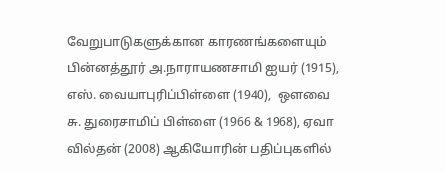வேறுபாடுகளுக்கான காரணங்களையும்  பின்னத்தூர் அ.நாராயணசாமி ஐயர் (1915), எஸ். வையாபுரிப்பிள்ளை (1940),  ஒளவை சு. துரைசாமிப் பிள்ளை (1966 & 1968), ஏவா வில்தன் (2008) ஆகியோரின் பதிப்புகளில்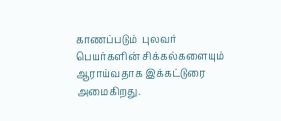காணப்படும்  புலவர் பெயர்களின் சிக்கல்களையும் ஆராய்வதாக இக்கட்டுரை அமைகிறது.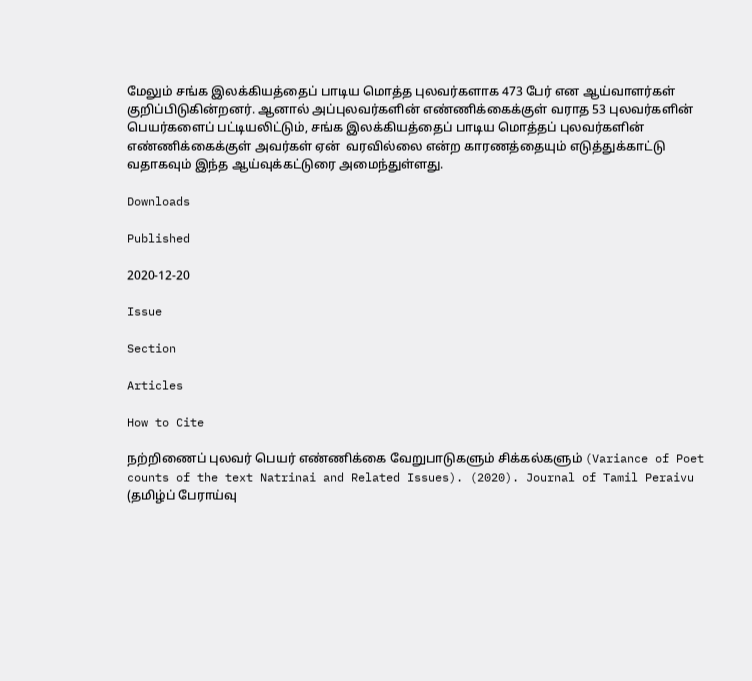மேலும் சங்க இலக்கியத்தைப் பாடிய மொத்த புலவர்களாக 473 பேர் என ஆய்வாளர்கள் குறிப்பிடுகின்றனர். ஆனால் அப்புலவர்களின் எண்ணிக்கைக்குள் வராத 53 புலவர்களின் பெயர்களைப் பட்டியலிட்டும், சங்க இலக்கியத்தைப் பாடிய மொத்தப் புலவர்களின்  எண்ணிக்கைக்குள் அவர்கள் ஏன்  வரவில்லை என்ற காரணத்தையும் எடுத்துக்காட்டு வதாகவும் இந்த ஆய்வுக்கட்டுரை அமைந்துள்ளது.

Downloads

Published

2020-12-20

Issue

Section

Articles

How to Cite

நற்றிணைப் புலவர் பெயர் எண்ணிக்கை வேறுபாடுகளும் சிக்கல்களும் (Variance of Poet counts of the text Natrinai and Related Issues). (2020). Journal of Tamil Peraivu (தமிழ்ப் பேராய்வு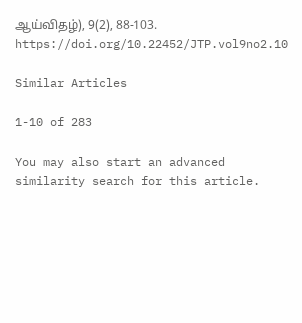ஆய்விதழ்), 9(2), 88-103. https://doi.org/10.22452/JTP.vol9no2.10

Similar Articles

1-10 of 283

You may also start an advanced similarity search for this article.